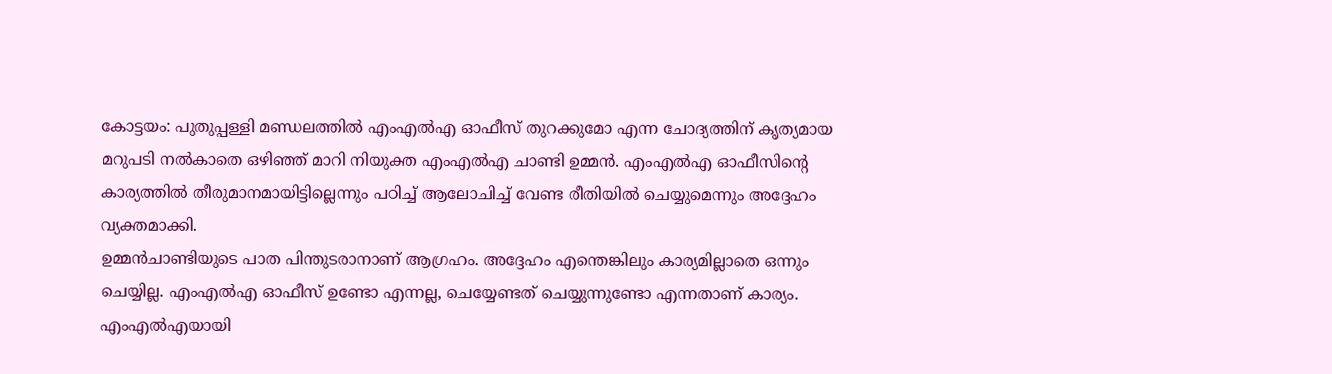കോട്ടയം: പുതുപ്പള്ളി മണ്ഡലത്തിൽ എംഎൽഎ ഓഫീസ് തുറക്കുമോ എന്ന ചോദ്യത്തിന് കൃത്യമായ മറുപടി നൽകാതെ ഒഴിഞ്ഞ് മാറി നിയുക്ത എംഎൽഎ ചാണ്ടി ഉമ്മൻ. എംഎൽഎ ഓഫീസിന്റെ കാര്യത്തിൽ തീരുമാനമായിട്ടില്ലെന്നും പഠിച്ച് ആലോചിച്ച് വേണ്ട രീതിയിൽ ചെയ്യുമെന്നും അദ്ദേഹം വ്യക്തമാക്കി.
ഉമ്മൻചാണ്ടിയുടെ പാത പിന്തുടരാനാണ് ആഗ്രഹം. അദ്ദേഹം എന്തെങ്കിലും കാര്യമില്ലാതെ ഒന്നും ചെയ്യില്ല. എംഎൽഎ ഓഫീസ് ഉണ്ടോ എന്നല്ല, ചെയ്യേണ്ടത് ചെയ്യുന്നുണ്ടോ എന്നതാണ് കാര്യം. എംഎൽഎയായി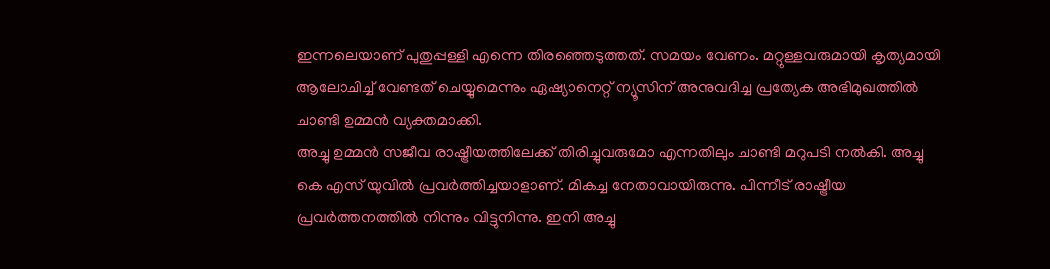ഇന്നലെയാണ് പുതുപ്പള്ളി എന്നെ തിരഞ്ഞെടുത്തത്. സമയം വേണം. മറ്റുള്ളവരുമായി കൃത്യമായി ആലോചിച്ച് വേണ്ടത് ചെയ്യുമെന്നും ഏഷ്യാനെറ്റ് ന്യൂസിന് അനുവദിച്ച പ്രത്യേക അഭിമുഖത്തിൽ ചാണ്ടി ഉമ്മൻ വ്യക്തമാക്കി.
അച്ചു ഉമ്മൻ സജീവ രാഷ്ട്രീയത്തിലേക്ക് തിരിച്ചുവരുമോ എന്നതിലും ചാണ്ടി മറുപടി നൽകി. അച്ചു കെ എസ് യുവിൽ പ്രവർത്തിച്ചയാളാണ്. മികച്ച നേതാവായിരുന്നു. പിന്നീട് രാഷ്ട്രീയ പ്രവർത്തനത്തിൽ നിന്നും വിട്ടുനിന്നു. ഇനി അച്ചു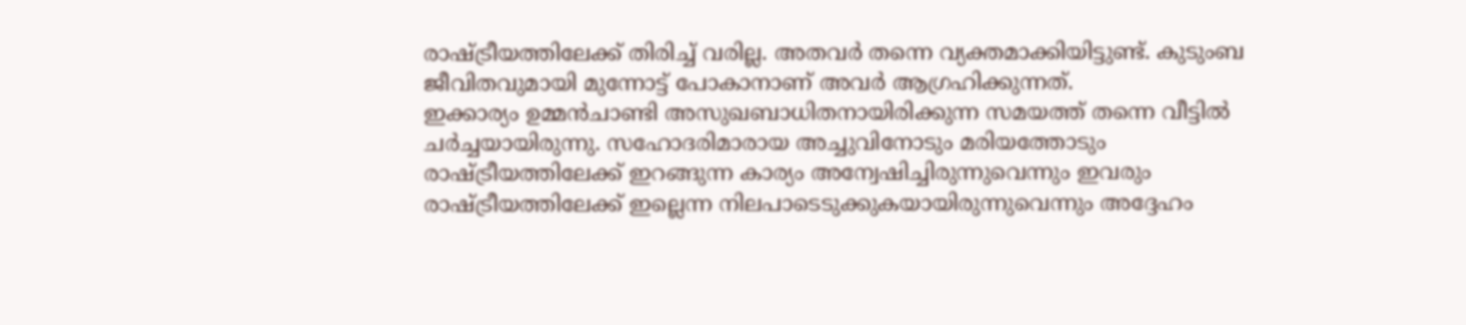രാഷ്ട്രീയത്തിലേക്ക് തിരിച്ച് വരില്ല. അതവർ തന്നെ വ്യക്തമാക്കിയിട്ടുണ്ട്. കുടുംബ ജീവിതവുമായി മുന്നോട്ട് പോകാനാണ് അവർ ആഗ്രഹിക്കുന്നത്.
ഇക്കാര്യം ഉമ്മൻചാണ്ടി അസുഖബാധിതനായിരിക്കുന്ന സമയത്ത് തന്നെ വീട്ടിൽ ചർച്ചയായിരുന്നു. സഹോദരിമാരായ അച്ചുവിനോടും മരിയത്തോടും രാഷ്ട്രീയത്തിലേക്ക് ഇറങ്ങുന്ന കാര്യം അന്വേഷിച്ചിരുന്നുവെന്നും ഇവരും രാഷ്ട്രീയത്തിലേക്ക് ഇല്ലെന്ന നിലപാടെടുക്കുകയായിരുന്നുവെന്നും അദ്ദേഹം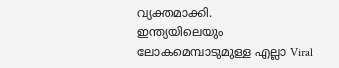വ്യക്തമാക്കി.
ഇന്ത്യയിലെയും ലോകമെമ്പാടുമുള്ള എല്ലാ Viral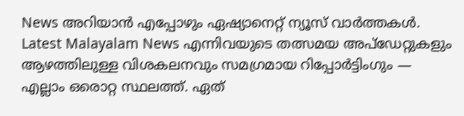News അറിയാൻ എപ്പോഴും ഏഷ്യാനെറ്റ് ന്യൂസ് വാർത്തകൾ. Latest Malayalam News എന്നിവയുടെ തത്സമയ അപ്ഡേറ്റുകളും ആഴത്തിലുള്ള വിശകലനവും സമഗ്രമായ റിപ്പോർട്ടിംഗും — എല്ലാം ഒരൊറ്റ സ്ഥലത്ത്. ഏത്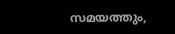സമയത്തും,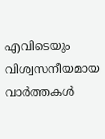എവിടെയും വിശ്വസനീയമായ വാർത്തകൾ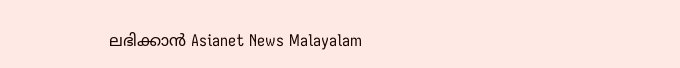ലഭിക്കാൻ Asianet News Malayalam